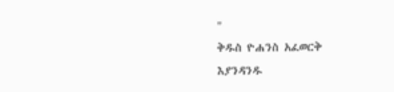"
ቅዱስ ዮሐንስ አፈወርቅ
እያንዳንዱ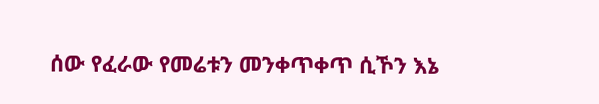ሰው የፈራው የመሬቱን መንቀጥቀጥ ሲኾን እኔ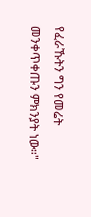የፈራኹትን ግን የመሬት መንቀጥቀጡን ምክንያት ነው።"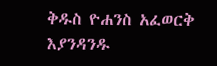ቅዱስ ዮሐንስ አፈወርቅ
እያንዳንዱ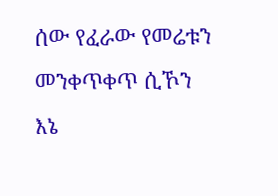ሰው የፈራው የመሬቱን መንቀጥቀጥ ሲኾን እኔ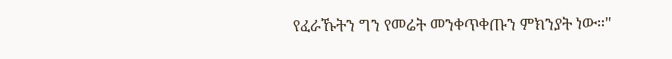የፈራኹትን ግን የመሬት መንቀጥቀጡን ምክንያት ነው።"